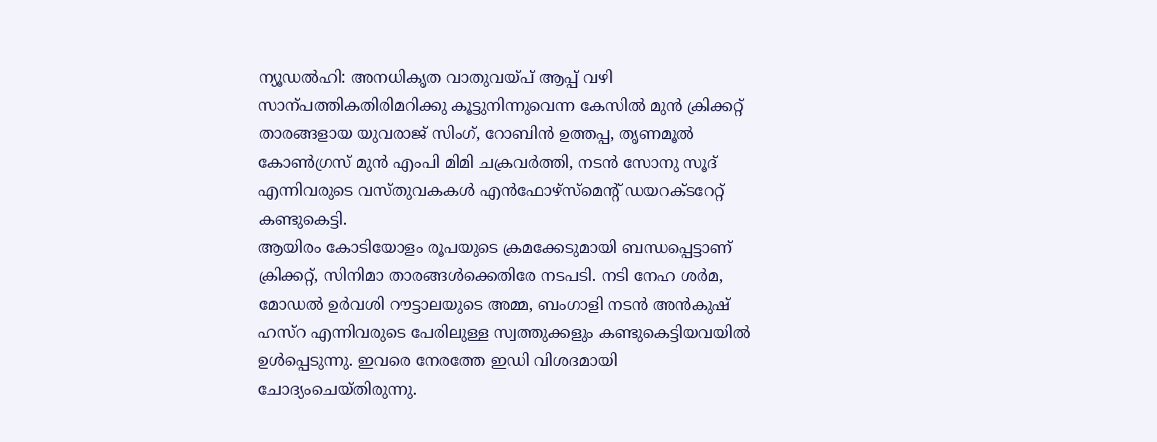ന്യൂഡൽഹി: അനധികൃത വാതുവയ്പ് ആപ്പ് വഴി സാന്പത്തികതിരിമറിക്കു കൂട്ടുനിന്നുവെന്ന കേസിൽ മുൻ ക്രിക്കറ്റ് താരങ്ങളായ യുവരാജ് സിംഗ്, റോബിൻ ഉത്തപ്പ, തൃണമൂൽ കോൺഗ്രസ് മുൻ എംപി മിമി ചക്രവർത്തി, നടൻ സോനു സൂദ് എന്നിവരുടെ വസ്തുവകകൾ എൻഫോഴ്സ്മെന്റ് ഡയറക്ടറേറ്റ് കണ്ടുകെട്ടി.
ആയിരം കോടിയോളം രൂപയുടെ ക്രമക്കേടുമായി ബന്ധപ്പെട്ടാണ് ക്രിക്കറ്റ്, സിനിമാ താരങ്ങൾക്കെതിരേ നടപടി. നടി നേഹ ശർമ, മോഡൽ ഉർവശി റൗട്ടാലയുടെ അമ്മ, ബംഗാളി നടൻ അൻകുഷ് ഹസ്റ എന്നിവരുടെ പേരിലുള്ള സ്വത്തുക്കളും കണ്ടുകെട്ടിയവയിൽ ഉൾപ്പെടുന്നു. ഇവരെ നേരത്തേ ഇഡി വിശദമായി ചോദ്യംചെയ്തിരുന്നു.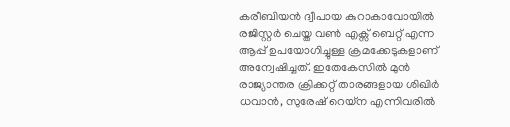കരീബിയൻ ദ്വീപായ കുറാകാവോയിൽ രജിസ്റ്റർ ചെയ്ത വൺ എക്സ് ബെറ്റ് എന്ന ആപ്പ് ഉപയോഗിച്ചുള്ള ക്രമക്കേടുകളാണ് അന്വേഷിച്ചത്. ഇതേകേസിൽ മുൻ രാജ്യാന്തര ക്രിക്കറ്റ് താരങ്ങളായ ശിഖിർ ധവാൻ, സുരേഷ് റെയ്ന എന്നിവരിൽ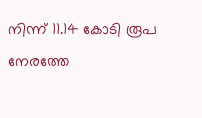നിന്ന് 11.14 കോടി രൂപ നേരത്തേ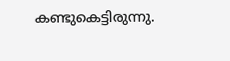കണ്ടുകെട്ടിരുന്നു.